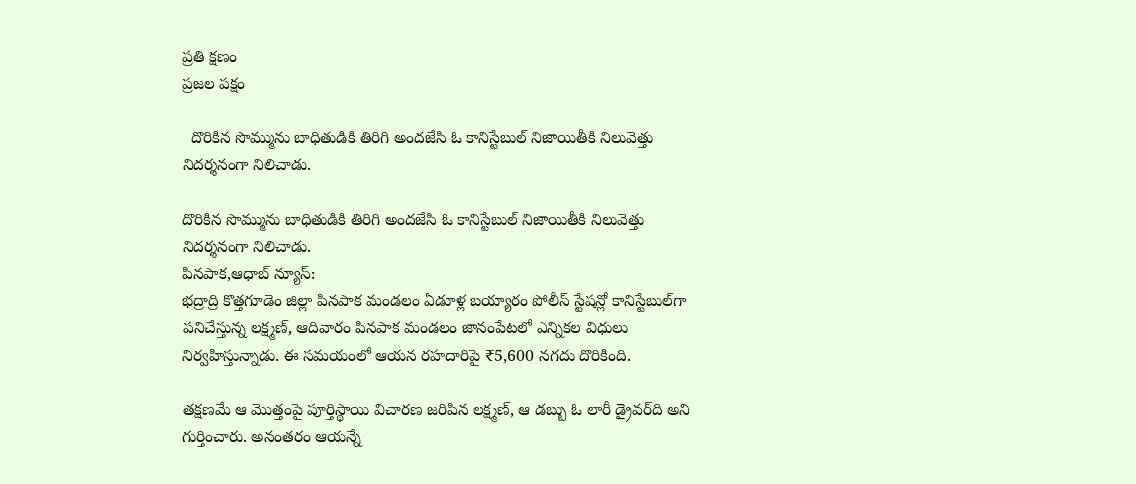ప్రతి క్షణం
ప్రజల పక్షం

  దొరికిన సొమ్మును బాధితుడికి తిరిగి అందజేసి ఓ కానిస్టేబుల్ నిజాయితీకి నిలువెత్తు నిదర్శనంగా నిలిచాడు.

దొరికిన సొమ్మును బాధితుడికి తిరిగి అందజేసి ఓ కానిస్టేబుల్ నిజాయితీకి నిలువెత్తు నిదర్శనంగా నిలిచాడు.
పినపాక,ఆధాబ్ న్యూస్:
భద్రాద్రి కొత్తగూడెం జిల్లా పినపాక మండలం ఏడూళ్ల బయ్యారం పోలీస్ స్టేషన్లో కానిస్టేబుల్‌గా పనిచేస్తున్న లక్ష్మణ్, ఆదివారం పినపాక మండలం జానంపేటలో ఎన్నికల విధులు నిర్వహిస్తున్నాడు. ఈ సమయంలో ఆయన రహదారిపై ₹5,600 నగదు దొరికింది.

తక్షణమే ఆ మొత్తంపై పూర్తిస్థాయి విచారణ జరిపిన లక్ష్మణ్, ఆ డబ్బు ఓ లారీ డ్రైవర్‌ది అని గుర్తించారు. అనంతరం ఆయన్నే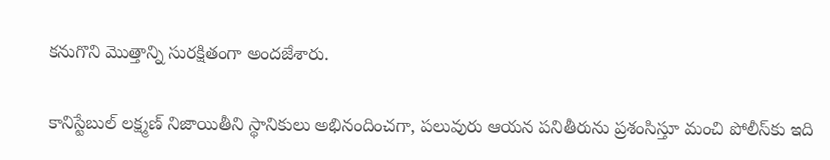కనుగొని మొత్తాన్ని సురక్షితంగా అందజేశారు.

కానిస్టేబుల్ లక్ష్మణ్ నిజాయితీని స్థానికులు అభినందించగా, పలువురు ఆయన పనితీరును ప్రశంసిస్తూ మంచి పోలీస్‌కు ఇది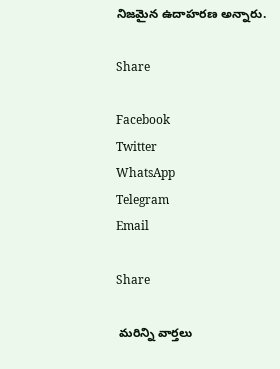నిజమైన ఉదాహరణ అన్నారు.

Share

Facebook
Twitter
WhatsApp
Telegram
Email

Share

 మరిన్ని వార్తలు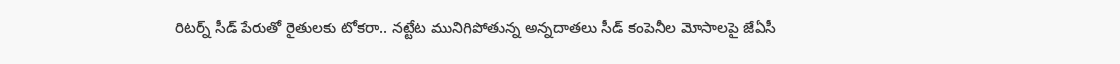రిటర్న్ సీడ్ పేరుతో రైతులకు టోకరా.. నట్టేట మునిగిపోతున్న అన్నదాతలు సీడ్ కంపెనీల మోసాలపై జేఏసీ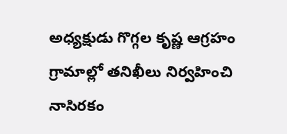అధ్యక్షుడు గొగ్గల కృష్ణ ఆగ్రహం గ్రామాల్లో తనిఖీలు నిర్వహించి నాసిరకం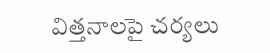విత్తనాలపై చర్యలు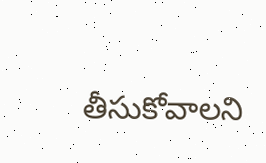తీసుకోవాలని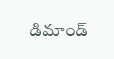డిమాండ్